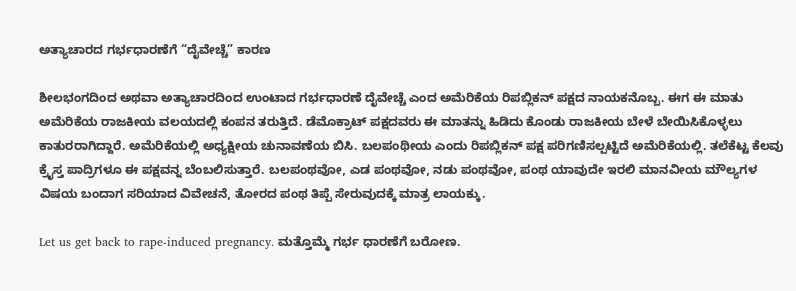ಅತ್ಯಾಚಾರದ ಗರ್ಭಧಾರಣೆಗೆ “ದೈವೇಚ್ಚೆ” ಕಾರಣ

ಶೀಲಭಂಗದಿಂದ ಅಥವಾ ಅತ್ಯಾಚಾರದಿಂದ ಉಂಟಾದ ಗರ್ಭಧಾರಣೆ ದೈವೇಚ್ಚೆ ಎಂದ ಅಮೆರಿಕೆಯ ರಿಪಬ್ಲಿಕನ್ ಪಕ್ಷದ ನಾಯಕನೊಬ್ಬ. ಈಗ ಈ ಮಾತು ಅಮೆರಿಕೆಯ ರಾಜಕೀಯ ವಲಯದಲ್ಲಿ ಕಂಪನ ತರುತ್ತಿದೆ. ಡೆಮೊಕ್ರಾಟ್ ಪಕ್ಷದವರು ಈ ಮಾತನ್ನು ಹಿಡಿದು ಕೊಂಡು ರಾಜಕೀಯ ಬೇಳೆ ಬೇಯಿಸಿಕೊಳ್ಳಲು ಕಾತುರರಾಗಿದ್ದಾರೆ. ಅಮೆರಿಕೆಯಲ್ಲಿ ಅಧ್ಯಕ್ಷೀಯ ಚುನಾವಣೆಯ ಬಿಸಿ. ಬಲಪಂಥೀಯ ಎಂದು ರಿಪಬ್ಲಿಕನ್ ಪಕ್ಷ ಪರಿಗಣಿಸಲ್ಪಟ್ಟಿದೆ ಅಮೆರಿಕೆಯಲ್ಲಿ. ತಲೆಕೆಟ್ಟ ಕೆಲವು ಕ್ರೈಸ್ತ ಪಾದ್ರಿಗಳೂ ಈ ಪಕ್ಷವನ್ನ ಬೆಂಬಲಿಸುತ್ತಾರೆ. ಬಲಪಂಥವೋ, ಎಡ ಪಂಥವೋ, ನಡು ಪಂಥವೋ, ಪಂಥ ಯಾವುದೇ ಇರಲಿ ಮಾನವೀಯ ಮೌಲ್ಯಗಳ ವಿಷಯ ಬಂದಾಗ ಸರಿಯಾದ ವಿವೇಚನೆ, ತೋರದ ಪಂಥ ತಿಪ್ಪೆ ಸೇರುವುದಕ್ಕೆ ಮಾತ್ರ ಲಾಯಕ್ಕು.

Let us get back to rape-induced pregnancy. ಮತ್ತೊಮ್ಮೆ ಗರ್ಭ ಧಾರಣೆಗೆ ಬರೋಣ.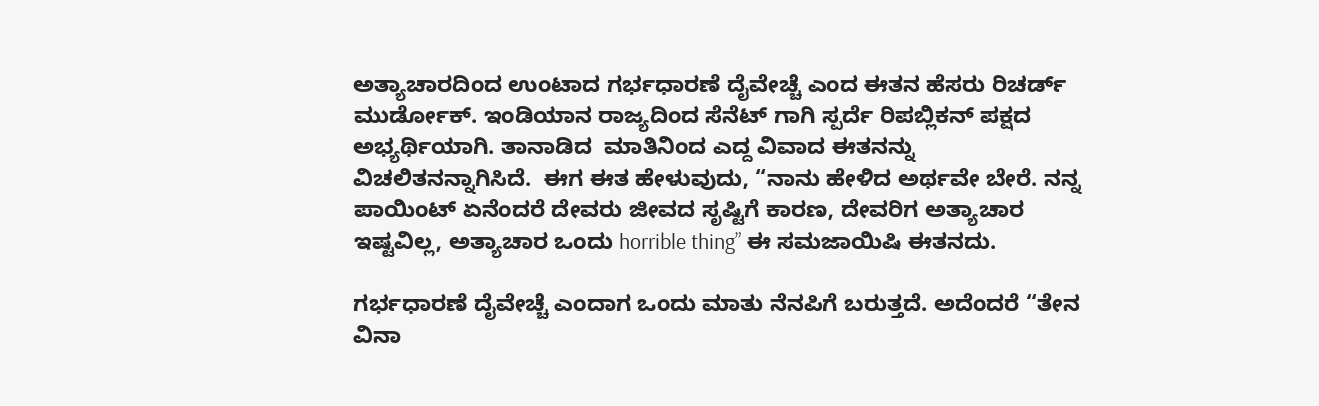ಅತ್ಯಾಚಾರದಿಂದ ಉಂಟಾದ ಗರ್ಭಧಾರಣೆ ದೈವೇಚ್ಚೆ ಎಂದ ಈತನ ಹೆಸರು ರಿಚರ್ಡ್ ಮುರ್ಡೋಕ್. ಇಂಡಿಯಾನ ರಾಜ್ಯದಿಂದ ಸೆನೆಟ್ ಗಾಗಿ ಸ್ಪರ್ದೆ ರಿಪಬ್ಲಿಕನ್ ಪಕ್ಷದ ಅಭ್ಯರ್ಥಿಯಾಗಿ. ತಾನಾಡಿದ  ಮಾತಿನಿಂದ ಎದ್ದ ವಿವಾದ ಈತನನ್ನು ವಿಚಲಿತನನ್ನಾಗಿಸಿದೆ.  ಈಗ ಈತ ಹೇಳುವುದು, “ನಾನು ಹೇಳಿದ ಅರ್ಥವೇ ಬೇರೆ. ನನ್ನ ಪಾಯಿಂಟ್ ಏನೆಂದರೆ ದೇವರು ಜೀವದ ಸೃಷ್ಟಿಗೆ ಕಾರಣ, ದೇವರಿಗ ಅತ್ಯಾಚಾರ ಇಷ್ಟವಿಲ್ಲ, ಅತ್ಯಾಚಾರ ಒಂದು horrible thing” ಈ ಸಮಜಾಯಿಷಿ ಈತನದು.

ಗರ್ಭಧಾರಣೆ ದೈವೇಚ್ಚೆ ಎಂದಾಗ ಒಂದು ಮಾತು ನೆನಪಿಗೆ ಬರುತ್ತದೆ. ಅದೆಂದರೆ “ತೇನ ವಿನಾ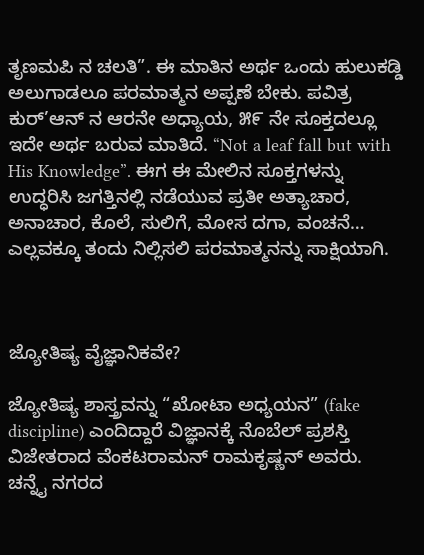ತೃಣಮಪಿ ನ ಚಲತಿ”. ಈ ಮಾತಿನ ಅರ್ಥ ಒಂದು ಹುಲುಕಡ್ಡಿ ಅಲುಗಾಡಲೂ ಪರಮಾತ್ಮನ ಅಪ್ಪಣೆ ಬೇಕು. ಪವಿತ್ರ ಕುರ್’ಆನ್ ನ ಆರನೇ ಅಧ್ಯಾಯ, ೫೯ ನೇ ಸೂಕ್ತದಲ್ಲೂ ಇದೇ ಅರ್ಥ ಬರುವ ಮಾತಿದೆ. “Not a leaf fall but with His Knowledge”. ಈಗ ಈ ಮೇಲಿನ ಸೂಕ್ತಗಳನ್ನು ಉದ್ಧರಿಸಿ ಜಗತ್ತಿನಲ್ಲಿ ನಡೆಯುವ ಪ್ರತೀ ಅತ್ಯಾಚಾರ, ಅನಾಚಾರ, ಕೊಲೆ, ಸುಲಿಗೆ, ಮೋಸ ದಗಾ, ವಂಚನೆ… ಎಲ್ಲವಕ್ಕೂ ತಂದು ನಿಲ್ಲಿಸಲಿ ಪರಮಾತ್ಮನನ್ನು ಸಾಕ್ಷಿಯಾಗಿ.



ಜ್ಯೋತಿಷ್ಯ ವೈಜ್ಞಾನಿಕವೇ?

ಜ್ಯೋತಿಷ್ಯ ಶಾಸ್ತ್ರವನ್ನು “ಖೋಟಾ ಅಧ್ಯಯನ” (fake discipline) ಎಂದಿದ್ದಾರೆ ವಿಜ್ಞಾನಕ್ಕೆ ನೊಬೆಲ್ ಪ್ರಶಸ್ತಿ ವಿಜೇತರಾದ ವೆಂಕಟರಾಮನ್ ರಾಮಕೃಷ್ಣನ್ ಅವರು. ಚನ್ನೈ ನಗರದ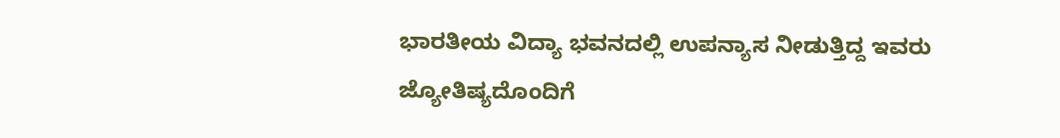ಭಾರತೀಯ ವಿದ್ಯಾ ಭವನದಲ್ಲಿ ಉಪನ್ಯಾಸ ನೀಡುತ್ತಿದ್ದ ಇವರು ಜ್ಯೋತಿಷ್ಯದೊಂದಿಗೆ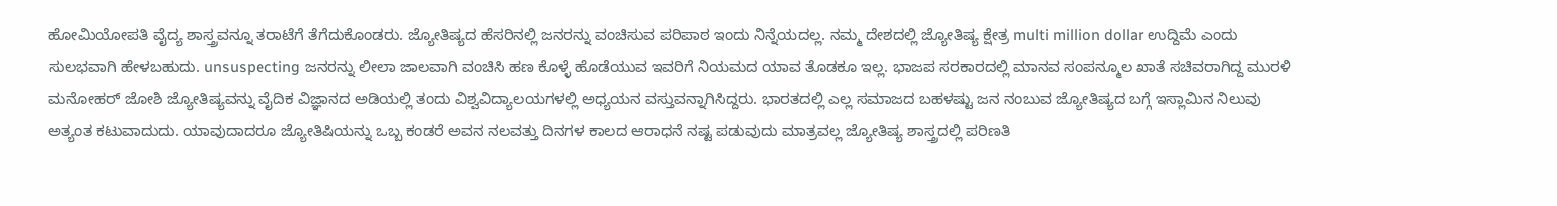ಹೋಮಿಯೋಪತಿ ವೈದ್ಯ ಶಾಸ್ತ್ರವನ್ನೂ ತರಾಟೆಗೆ ತೆಗೆದುಕೊಂಡರು. ಜ್ಯೋತಿಷ್ಯದ ಹೆಸರಿನಲ್ಲಿ ಜನರನ್ನು ವಂಚಿಸುವ ಪರಿಪಾಠ ಇಂದು ನಿನ್ನೆಯದಲ್ಲ. ನಮ್ಮ ದೇಶದಲ್ಲಿ ಜ್ಯೋತಿಷ್ಯ ಕ್ಷೇತ್ರ multi million dollar ಉದ್ದಿಮೆ ಎಂದು ಸುಲಭವಾಗಿ ಹೇಳಬಹುದು. unsuspecting ಜನರನ್ನು ಲೀಲಾ ಜಾಲವಾಗಿ ವಂಚಿಸಿ ಹಣ ಕೊಳ್ಳೆ ಹೊಡೆಯುವ ಇವರಿಗೆ ನಿಯಮದ ಯಾವ ತೊಡಕೂ ಇಲ್ಲ. ಭಾಜಪ ಸರಕಾರದಲ್ಲಿ ಮಾನವ ಸಂಪನ್ಮೂಲ ಖಾತೆ ಸಚಿವರಾಗಿದ್ದ ಮುರಳಿ ಮನೋಹರ್ ಜೋಶಿ ಜ್ಯೋತಿಷ್ಯವನ್ನು ವೈದಿಕ ವಿಜ್ಞಾನದ ಅಡಿಯಲ್ಲಿ ತಂದು ವಿಶ್ವವಿದ್ಯಾಲಯಗಳಲ್ಲಿ ಅಧ್ಯಯನ ವಸ್ತುವನ್ನಾಗಿಸಿದ್ದರು. ಭಾರತದಲ್ಲಿ ಎಲ್ಲ ಸಮಾಜದ ಬಹಳಷ್ಟು ಜನ ನಂಬುವ ಜ್ಯೋತಿಷ್ಯದ ಬಗ್ಗೆ ಇಸ್ಲಾಮಿನ ನಿಲುವು ಅತ್ಯಂತ ಕಟುವಾದುದು. ಯಾವುದಾದರೂ ಜ್ಯೋತಿಷಿಯನ್ನು ಒಬ್ಬ ಕಂಡರೆ ಅವನ ನಲವತ್ತು ದಿನಗಳ ಕಾಲದ ಆರಾಧನೆ ನಷ್ಟ ಪಡುವುದು ಮಾತ್ರವಲ್ಲ ಜ್ಯೋತಿಷ್ಯ ಶಾಸ್ತ್ರದಲ್ಲಿ ಪರಿಣತಿ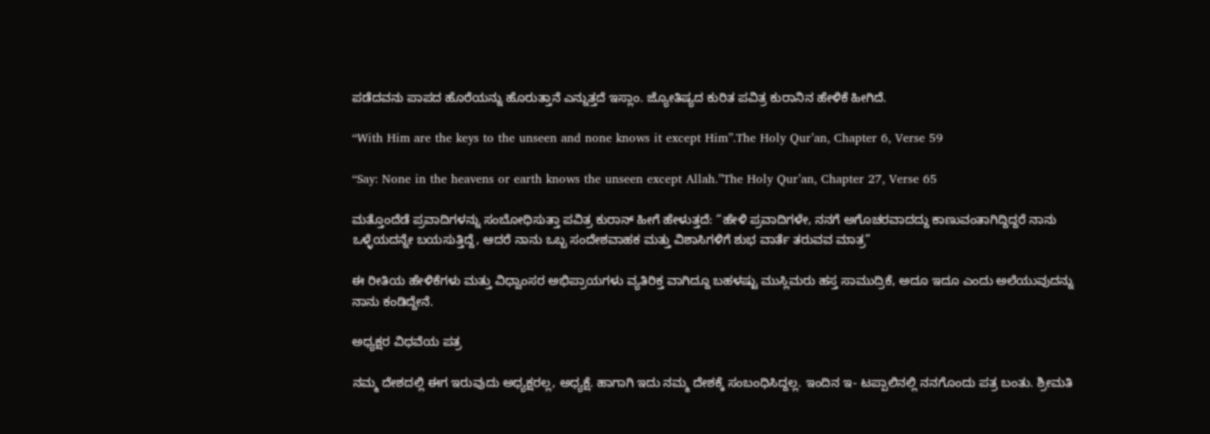ಪಡೆದವನು ಪಾಪದ ಹೊರೆಯನ್ನು ಹೊರುತ್ತಾನೆ ಎನ್ನುತ್ತದೆ ಇಸ್ಲಾಂ. ಜ್ಯೋತಿಷ್ಯದ ಕುರಿತ ಪವಿತ್ರ ಕುರಾನಿನ ಹೇಳಿಕೆ ಹೀಗಿದೆ.

“With Him are the keys to the unseen and none knows it except Him”.The Holy Qur’an, Chapter 6, Verse 59

“Say: None in the heavens or earth knows the unseen except Allah.”The Holy Qur’an, Chapter 27, Verse 65

ಮತ್ತೊಂದೆಡೆ ಪ್ರವಾದಿಗಳನ್ನು ಸಂಬೋಧಿಸುತ್ತಾ ಪವಿತ್ರ ಕುರಾನ್ ಹೀಗೆ ಹೇಳುತ್ತದೆ: “ಹೇಳಿ ಪ್ರವಾದಿಗಳೇ, ನನಗೆ ಅಗೊಚರವಾದದ್ದು ಕಾಣುವಂತಾಗಿದ್ದಿದ್ದರೆ ನಾನು ಒಳ್ಳೆಯದನ್ನೇ ಬಯಸುತ್ತಿದ್ದೆ, ಆದರೆ ನಾನು ಒಬ್ಬ ಸಂದೇಶವಾಹಕ ಮತ್ತು ವಿಶಾಸಿಗಳಿಗೆ ಶುಭ ವಾರ್ತೆ ತರುವವ ಮಾತ್ರ”

ಈ ರೀತಿಯ ಹೇಳಿಕೆಗಳು ಮತ್ತು ವಿಧ್ವಾಂಸರ ಅಭಿಪ್ರಾಯಗಳು ವ್ಯತಿರಿಕ್ತ ವಾಗಿದ್ದೂ ಬಹಳಷ್ಟು ಮುಸ್ಲಿಮರು ಹಸ್ತ ಸಾಮುದ್ರಿಕೆ, ಅದೂ ಇದೂ ಎಂದು ಅಲೆಯುವುದನ್ನು ನಾನು ಕಂಡಿದ್ದೇನೆ.

ಅಧ್ಯಕ್ಷರ ವಿಧವೆಯ ಪತ್ರ

ನಮ್ಮ ದೇಶದಲ್ಲಿ ಈಗ ಇರುವುದು ಅಧ್ಯಕ್ಷರಲ್ಲ, ಅಧ್ಯಕ್ಷೆ. ಹಾಗಾಗಿ ಇದು ನಮ್ಮ ದೇಶಕ್ಕೆ ಸಂಬಂಧಿಸಿದ್ದಲ್ಲ. ಇಂದಿನ ಇ- ಟಪ್ಪಾಲಿನಲ್ಲಿ ನನಗೊಂದು ಪತ್ರ ಬಂತು. ಶ್ರೀಮತಿ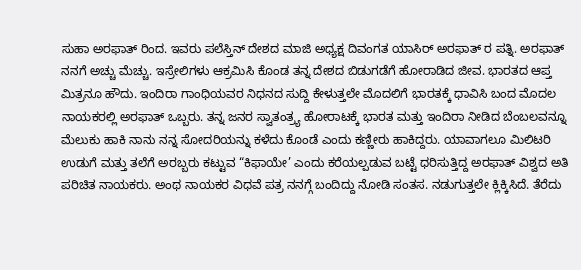ಸುಹಾ ಅರಫಾತ್ ರಿಂದ. ಇವರು ಪಲೆಸ್ತಿನ್ ದೇಶದ ಮಾಜಿ ಅಧ್ಯಕ್ಷ ದಿವಂಗತ ಯಾಸಿರ್ ಅರಫಾತ್ ರ ಪತ್ನಿ. ಅರಫಾತ್ ನನಗೆ ಅಚ್ಚು ಮೆಚ್ಚು. ಇಸ್ರೇಲಿಗಳು ಆಕ್ರಮಿಸಿ ಕೊಂಡ ತನ್ನ ದೇಶದ ಬಿಡುಗಡೆಗೆ ಹೋರಾಡಿದ ಜೀವ. ಭಾರತದ ಆಪ್ತ ಮಿತ್ರನೂ ಹೌದು. ಇಂದಿರಾ ಗಾಂಧಿಯವರ ನಿಧನದ ಸುದ್ದಿ ಕೇಳುತ್ತಲೇ ಮೊದಲಿಗೆ ಭಾರತಕ್ಕೆ ಧಾವಿಸಿ ಬಂದ ಮೊದಲ ನಾಯಕರಲ್ಲಿ ಅರಫಾತ್ ಒಬ್ಬರು. ತನ್ನ ಜನರ ಸ್ವಾತಂತ್ರ್ಯ ಹೋರಾಟಕ್ಕೆ ಭಾರತ ಮತ್ತು ಇಂದಿರಾ ನೀಡಿದ ಬೆಂಬಲವನ್ನೂ ಮೆಲುಕು ಹಾಕಿ ನಾನು ನನ್ನ ಸೋದರಿಯನ್ನು ಕಳೆದು ಕೊಂಡೆ ಎಂದು ಕಣ್ಣೀರು ಹಾಕಿದ್ದರು. ಯಾವಾಗಲೂ ಮಿಲಿಟರಿ ಉಡುಗೆ ಮತ್ತು ತಲೆಗೆ ಅರಬ್ಬರು ಕಟ್ಟುವ “ಕಿಫಾಯೇ’ ಎಂದು ಕರೆಯಲ್ಪಡುವ ಬಟ್ಟೆ ಧರಿಸುತ್ತಿದ್ದ ಅರಫಾತ್ ವಿಶ್ವದ ಅತಿ ಪರಿಚಿತ ನಾಯಕರು. ಅಂಥ ನಾಯಕರ ವಿಧವೆ ಪತ್ರ ನನಗ್ಗೆ ಬಂದಿದ್ದು ನೋಡಿ ಸಂತಸ. ನಡುಗುತ್ತಲೇ ಕ್ಲಿಕ್ಕಿಸಿದೆ. ತೆರೆದು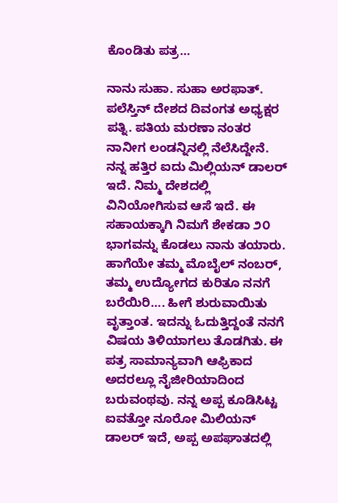ಕೊಂಡಿತು ಪತ್ರ…

ನಾನು ಸುಹಾ. ಸುಹಾ ಅರಫಾತ್. ಪಲೆಸ್ತಿನ್ ದೇಶದ ದಿವಂಗತ ಅಧ್ಯಕ್ಷರ ಪತ್ನಿ. ಪತಿಯ ಮರಣಾ ನಂತರ ನಾನೀಗ ಲಂಡನ್ನಿನಲ್ಲಿ ನೆಲೆಸಿದ್ದೇನೆ. ನನ್ನ ಹತ್ತಿರ ಐದು ಮಿಲ್ಲಿಯನ್ ಡಾಲರ್ ಇದೆ. ನಿಮ್ಮ ದೇಶದಲ್ಲಿ ವಿನಿಯೋಗಿಸುವ ಆಸೆ ಇದೆ. ಈ ಸಹಾಯಕ್ಕಾಗಿ ನಿಮಗೆ ಶೇಕಡಾ ೨೦ ಭಾಗವನ್ನು ಕೊಡಲು ನಾನು ತಯಾರು. ಹಾಗೆಯೇ ತಮ್ಮ ಮೊಬೈಲ್ ನಂಬರ್, ತಮ್ಮ ಉದ್ಯೋಗದ ಕುರಿತೂ ನನಗೆ ಬರೆಯಿರಿ…. ಹೀಗೆ ಶುರುವಾಯಿತು ವೃತ್ತಾಂತ. ಇದನ್ನು ಓದುತ್ತಿದ್ದಂತೆ ನನಗೆ ವಿಷಯ ತಿಳಿಯಾಗಲು ತೊಡಗಿತು. ಈ ಪತ್ರ ಸಾಮಾನ್ಯವಾಗಿ ಆಫ್ರಿಕಾದ ಅದರಲ್ಲೂ ನೈಜೀರಿಯಾದಿಂದ ಬರುವಂಥವು. ನನ್ನ ಅಪ್ಪ ಕೂಡಿಸಿಟ್ಟ ಐವತ್ತೋ ನೂರೋ ಮಿಲಿಯನ್ ಡಾಲರ್ ಇದೆ, ಅಪ್ಪ ಅಪಘಾತದಲ್ಲಿ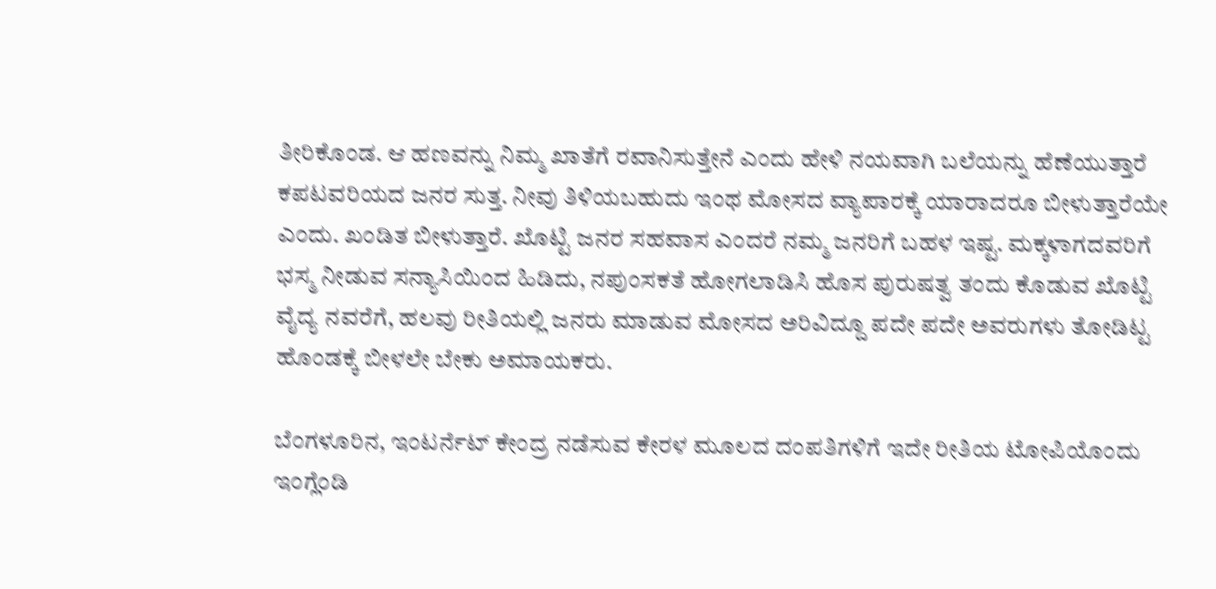ತೀರಿಕೊಂಡ. ಆ ಹಣವನ್ನು ನಿಮ್ಮ ಖಾತೆಗೆ ರವಾನಿಸುತ್ತೇನೆ ಎಂದು ಹೇಳಿ ನಯವಾಗಿ ಬಲೆಯನ್ನು ಹೆಣೆಯುತ್ತಾರೆ ಕಪಟವರಿಯದ ಜನರ ಸುತ್ತ. ನೀವು ತಿಳಿಯಬಹುದು ಇಂಥ ಮೋಸದ ವ್ಯಾಪಾರಕ್ಕೆ ಯಾರಾದರೂ ಬೀಳುತ್ತಾರೆಯೇ ಎಂದು. ಖಂಡಿತ ಬೀಳುತ್ತಾರೆ. ಖೊಟ್ಟಿ ಜನರ ಸಹವಾಸ ಎಂದರೆ ನಮ್ಮ ಜನರಿಗೆ ಬಹಳ ಇಷ್ಟ. ಮಕ್ಕಳಾಗದವರಿಗೆ ಭಸ್ಮ ನೀಡುವ ಸನ್ಯಾಸಿಯಿಂದ ಹಿಡಿದು, ನಪುಂಸಕತೆ ಹೋಗಲಾಡಿಸಿ ಹೊಸ ಪುರುಷತ್ವ ತಂದು ಕೊಡುವ ಖೊಟ್ಟಿ ವೈದ್ಯ ನವರೆಗೆ, ಹಲವು ರೀತಿಯಲ್ಲಿ ಜನರು ಮಾಡುವ ಮೋಸದ ಅರಿವಿದ್ದೂ ಪದೇ ಪದೇ ಅವರುಗಳು ತೋಡಿಟ್ಟ ಹೊಂಡಕ್ಕೆ ಬೀಳಲೇ ಬೇಕು ಅಮಾಯಕರು.

ಬೆಂಗಳೂರಿನ, ಇಂಟರ್ನೆಟ್ ಕೇಂದ್ರ ನಡೆಸುವ ಕೇರಳ ಮೂಲದ ದಂಪತಿಗಳಿಗೆ ಇದೇ ರೀತಿಯ ಟೋಪಿಯೊಂದು ಇಂಗ್ಲೆಂಡಿ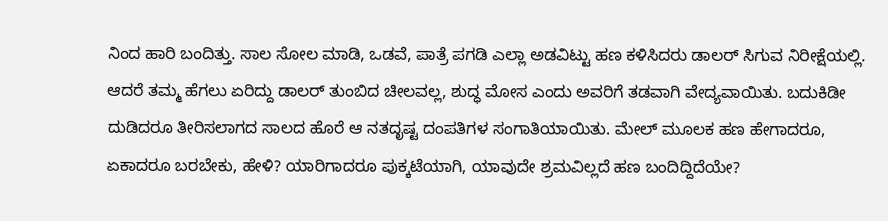ನಿಂದ ಹಾರಿ ಬಂದಿತ್ತು. ಸಾಲ ಸೋಲ ಮಾಡಿ, ಒಡವೆ, ಪಾತ್ರೆ ಪಗಡಿ ಎಲ್ಲಾ ಅಡವಿಟ್ಟು ಹಣ ಕಳಿಸಿದರು ಡಾಲರ್ ಸಿಗುವ ನಿರೀಕ್ಷೆಯಲ್ಲಿ. ಆದರೆ ತಮ್ಮ ಹೆಗಲು ಏರಿದ್ದು ಡಾಲರ್ ತುಂಬಿದ ಚೀಲವಲ್ಲ, ಶುದ್ಧ ಮೋಸ ಎಂದು ಅವರಿಗೆ ತಡವಾಗಿ ವೇದ್ಯವಾಯಿತು. ಬದುಕಿಡೀ ದುಡಿದರೂ ತೀರಿಸಲಾಗದ ಸಾಲದ ಹೊರೆ ಆ ನತದೃಷ್ಟ ದಂಪತಿಗಳ ಸಂಗಾತಿಯಾಯಿತು. ಮೇಲ್ ಮೂಲಕ ಹಣ ಹೇಗಾದರೂ, ಏಕಾದರೂ ಬರಬೇಕು, ಹೇಳಿ? ಯಾರಿಗಾದರೂ ಪುಕ್ಕಟೆಯಾಗಿ, ಯಾವುದೇ ಶ್ರಮವಿಲ್ಲದೆ ಹಣ ಬಂದಿದ್ದಿದೆಯೇ?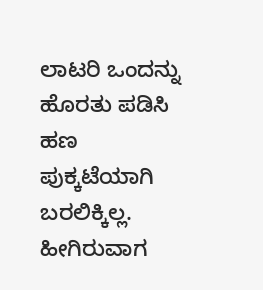ಲಾಟರಿ ಒಂದನ್ನು ಹೊರತು ಪಡಿಸಿ ಹಣ ಪುಕ್ಕಟೆಯಾಗಿ ಬರಲಿಕ್ಕಿಲ್ಲ. ಹೀಗಿರುವಾಗ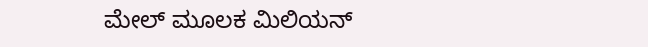ಮೇಲ್ ಮೂಲಕ ಮಿಲಿಯನ್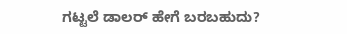ಗಟ್ಟಲೆ ಡಾಲರ್ ಹೇಗೆ ಬರಬಹುದು?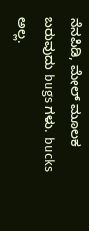ನೆನಪಿಡಿ, ಮೇಲ್ ಮೂಲಕ ಬರುವುದು bugs ಗಳು. bucks ಅಲ್ಲ.